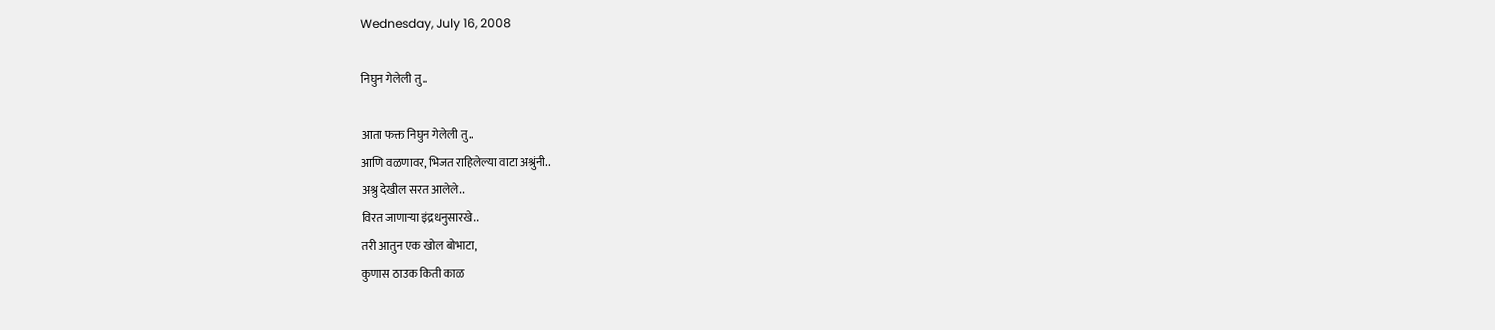Wednesday, July 16, 2008

निघुन गेलेली तु..

आता फक्त निघुन गेलेली तु..
आणि वळणावर, भिजत राहिलेल्या वाटा अश्रुंनी..
अश्रु देखील सरत आलेले..
विरत जाणाऱ्या इंद्रधनुसारखे..
तरी आतुन एक खोल बोभाटा,
कुणास ठाउक किती काळ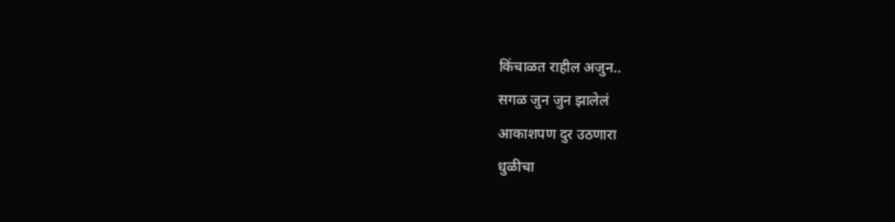किंचाळत राहील अजुन..
सगळ जुन जुन झालेलं
आकाशपण दुर उठणारा
धुळीचा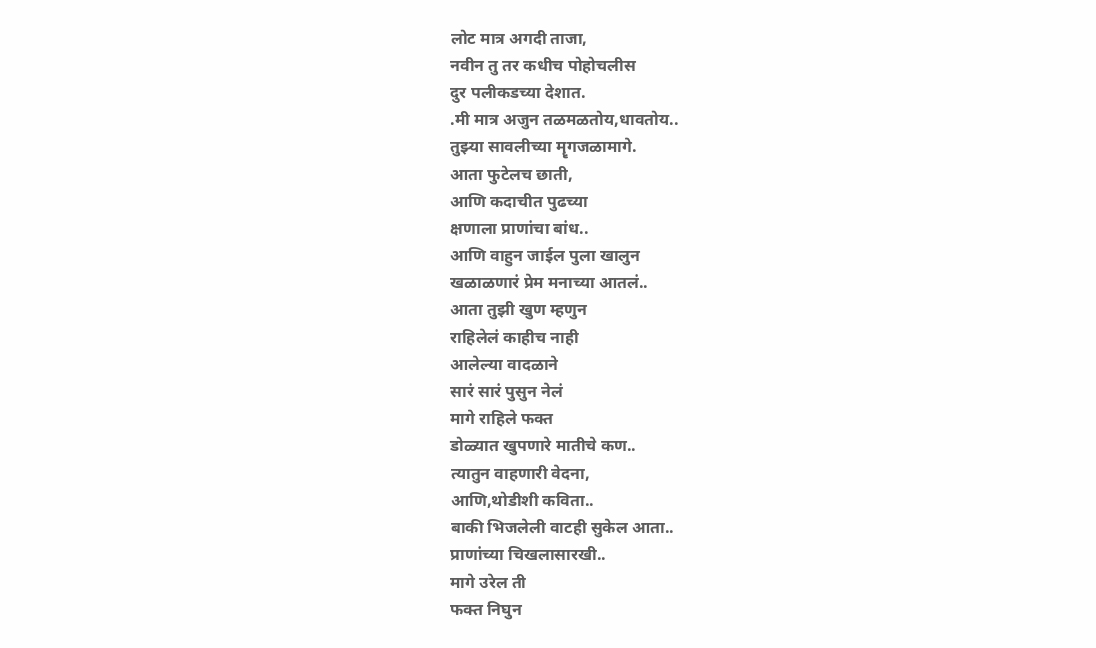लोट मात्र अगदी ताजा,
नवीन तु तर कधीच पोहोचलीस
दुर पलीकडच्या देशात.
.मी मात्र अजुन तळमळतोय,धावतोय..
तुझ्या सावलीच्या मॄगजळामागे.
आता फुटेलच छाती,
आणि कदाचीत पुढच्या
क्षणाला प्राणांचा बांध..
आणि वाहुन जाईल पुला खालुन
खळाळणारं प्रेम मनाच्या आतलं..
आता तुझी खुण म्हणुन
राहिलेलं काहीच नाही
आलेल्या वादळाने
सारं सारं पुसुन नेलं
मागे राहिले फक्त
डोळ्यात खुपणारे मातीचे कण..
त्यातुन वाहणारी वेदना,
आणि,थोडीशी कविता..
बाकी भिजलेली वाटही सुकेल आता..
प्राणांच्या चिखलासारखी..
मागे उरेल ती
फक्त निघुन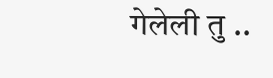गेलेली तु ..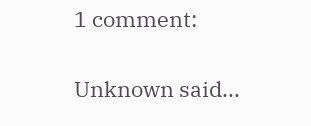1 comment:

Unknown said...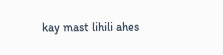kay mast lihili ahes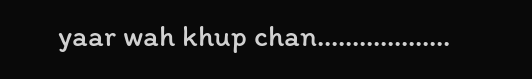yaar wah khup chan...................